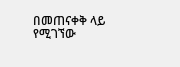በመጠናቀቅ ላይ የሚገኘው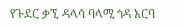የጉደር ቃኚ ዳላሳ ባላሚ ጎዳ አርባ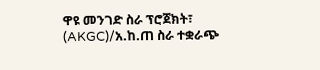ዋዩ መንገድ ስራ ፕሮጀክት፣ (AKGC)/አ.ከ.ጠ ስራ ተቋራጭ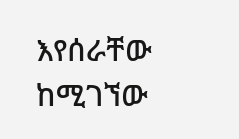እየሰራቸው ከሚገኘው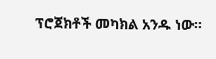ፕሮጀክቶች መካክል አንዱ ነው፡፡